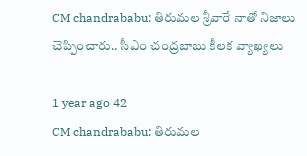CM chandrababu: తిరుమల శ్రీవారే నాతో నిజాలు చెప్పించారు.. సీఎం చంద్రబాబు కీలక వ్యాఖ్యలు

1 year ago 42
CM chandrababu: తిరుమల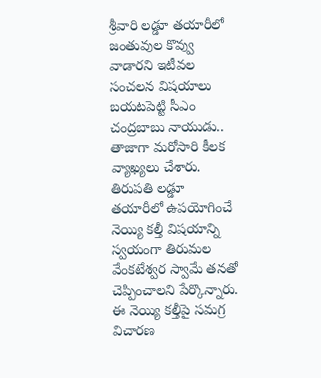శ్రీవారి లడ్డూ తయారీలో జంతువుల కొవ్వు వాడారని ఇటీవల సంచలన విషయాలు బయటపెట్టి సీఎం చంద్రబాబు నాయుడు.. తాజాగా మరోసారి కీలక వ్యాఖ్యలు చేశారు. తిరుపతి లడ్డూ తయారీలో ఉపయోగించే నెయ్యి కల్తీ విషయాన్ని స్వయంగా తిరుమల వేంకటేశ్వర స్వామే తనతో చెప్పించాలని పేర్కొన్నారు. ఈ నెయ్యి కల్తీపై సమగ్ర విచారణ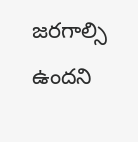జరగాల్సి ఉందని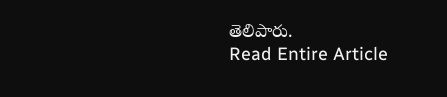తెలిపారు.
Read Entire Article